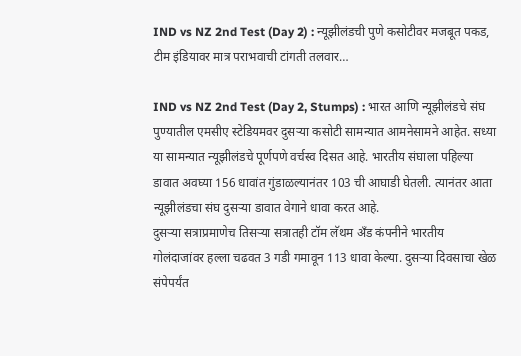IND vs NZ 2nd Test (Day 2) : न्यूझीलंडची पुणे कसोटीवर मजबूत पकड, टीम इंडियावर मात्र पराभवाची टांगती तलवार…

IND vs NZ 2nd Test (Day 2, Stumps) : भारत आणि न्यूझीलंडचे संघ पुण्यातील एमसीए स्टेडियमवर दुसऱ्या कसोटी सामन्यात आमनेसामने आहेत. सध्या या सामन्यात न्यूझीलंडचे पूर्णपणे वर्चस्व दिसत आहे. भारतीय संघाला पहिल्या डावात अवघ्या 156 धावांत गुंडाळल्यानंतर 103 ची आघाडी घेतली. त्यानंतर आता न्यूझीलंडचा संघ दुसऱ्या डावात वेगाने धावा करत आहे.
दुसऱ्या सत्राप्रमाणेच तिसऱ्या सत्रातही टॉम लॅथम अँड कंपनीने भारतीय गोलंदाजांवर हल्ला चढवत 3 गडी गमावून 113 धावा केल्या. दुसऱ्या दिवसाचा खेळ संपेपर्यंत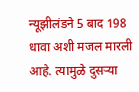न्यूझीलंडने 5 बाद 198 धावा अशी मजल मारली आहे. त्यामुळे दुसऱ्या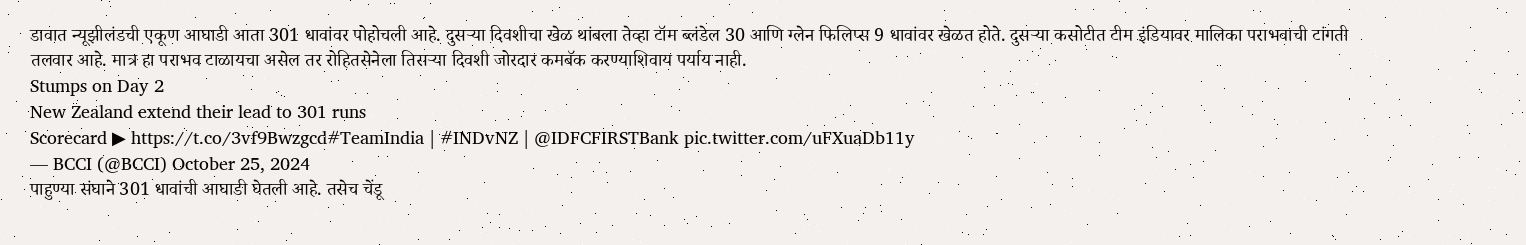डावात न्यूझीलंडची एकूण आघाडी आता 301 धावांवर पोहोचली आहे. दुसऱ्या दिवशीचा खेळ थांबला तेव्हा टॉम ब्लंडेल 30 आणि ग्लेन फिलिप्स 9 धावांवर खेळत होते. दुसऱ्या कसोटीत टीम इंडियावर मालिका पराभवाची टांगती तलवार आहे. मात्र हा पराभव टाळायचा असेल तर रोहितसेनेला तिसऱ्या दिवशी जोरदार कमबॅक करण्याशिवाय पर्याय नाही.
Stumps on Day 2
New Zealand extend their lead to 301 runs
Scorecard ▶ https://t.co/3vf9Bwzgcd#TeamIndia | #INDvNZ | @IDFCFIRSTBank pic.twitter.com/uFXuaDb11y
— BCCI (@BCCI) October 25, 2024
पाहुण्या संघाने 301 धावांची आघाडी घेतली आहे. तसेच चेंडू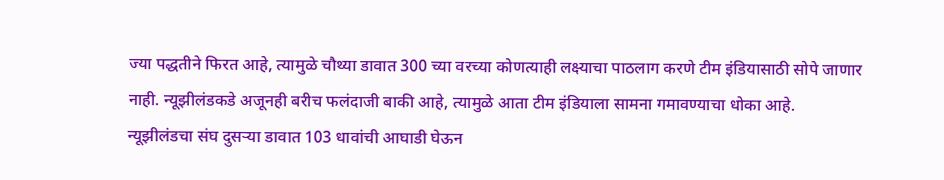ज्या पद्धतीने फिरत आहे, त्यामुळे चौथ्या डावात 300 च्या वरच्या कोणत्याही लक्ष्याचा पाठलाग करणे टीम इंडियासाठी सोपे जाणार नाही. न्यूझीलंडकडे अजूनही बरीच फलंदाजी बाकी आहे, त्यामुळे आता टीम इंडियाला सामना गमावण्याचा धोका आहे.
न्यूझीलंडचा संघ दुसऱ्या डावात 103 धावांची आघाडी घेऊन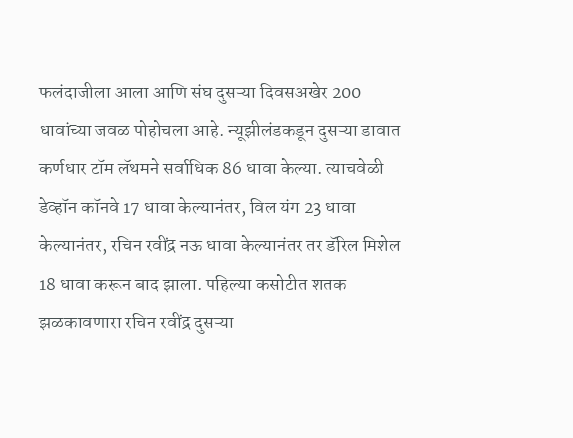फलंदाजीला आला आणि संघ दुसऱ्या दिवसअखेर 200 धावांच्या जवळ पोहोचला आहे. न्यूझीलंडकडून दुसऱ्या डावात कर्णधार टॉम लॅथमने सर्वाधिक 86 धावा केल्या. त्याचवेळी डेव्हॉन कॉनवे 17 धावा केल्यानंतर, विल यंग 23 धावा केल्यानंतर, रचिन रवींद्र नऊ धावा केल्यानंतर तर डॅरिल मिशेल 18 धावा करून बाद झाला. पहिल्या कसोटीत शतक झळकावणारा रचिन रवींद्र दुसऱ्या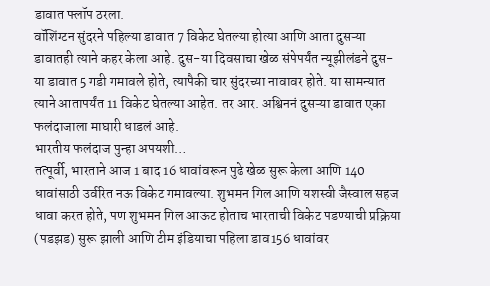डावात फ्लॉप ठरला.
वॉशिंग्टन सुंदरने पहिल्या डावात 7 विकेट घेतल्या होत्या आणि आता दुसऱ्या डावातही त्याने कहर केला आहे. दुस-या दिवसाचा खेळ संपेपर्यंत न्यूझीलंडने दुस-या डावात 5 गडी गमावले होते, त्यापैकी चार सुंदरच्या नावावर होते. या सामन्यात त्याने आतापर्यंत 11 विकेट घेतल्या आहेत. तर आर. अश्विननं दुसऱ्या डावात एका फलंदाजाला माघारी धाडलं आहे.
भारतीय फलंदाज पुन्हा अपयशी…
तत्पूर्वी, भारताने आज 1 बाद 16 धावांवरून पुढे खेळ सुरू केला आणि 140 धावांसाठी उर्वरित नऊ विकेट गमावल्या. शुभमन गिल आणि यशस्वी जैस्वाल सहज धावा करत होते, पण शुभमन गिल आऊट होताच भारताची विकेट पडण्याची प्रक्रिया (पडझड) सुरू झाली आणि टीम इंडियाचा पहिला डाव156 धावांवर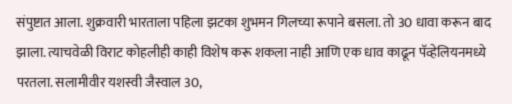संपुष्टात आला. शुक्रवारी भारताला पहिला झटका शुभमन गिलच्या रूपाने बसला. तो 30 धावा करून बाद झाला. त्याचवेळी विराट कोहलीही काही विशेष करू शकला नाही आणि एक धाव काढून पॅव्हेलियनमध्ये परतला. सलामीवीर यशस्वी जैस्वाल 30,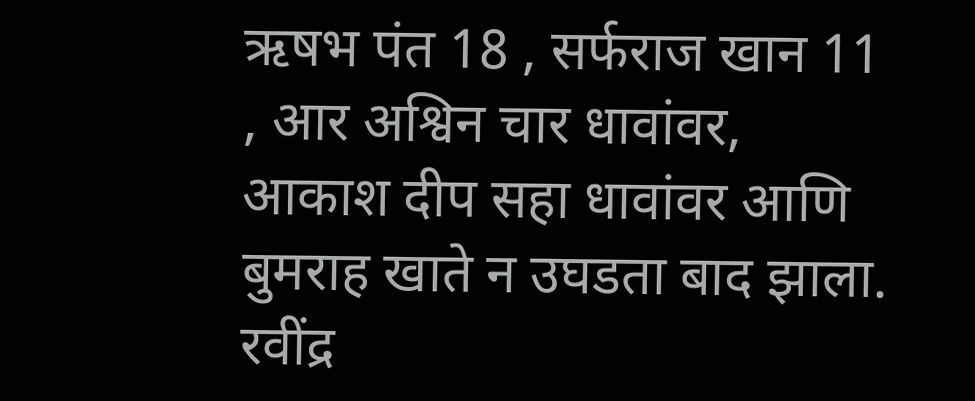ऋषभ पंत 18 , सर्फराज खान 11 , आर अश्विन चार धावांवर, आकाश दीप सहा धावांवर आणि बुमराह खाते न उघडता बाद झाला. रवींद्र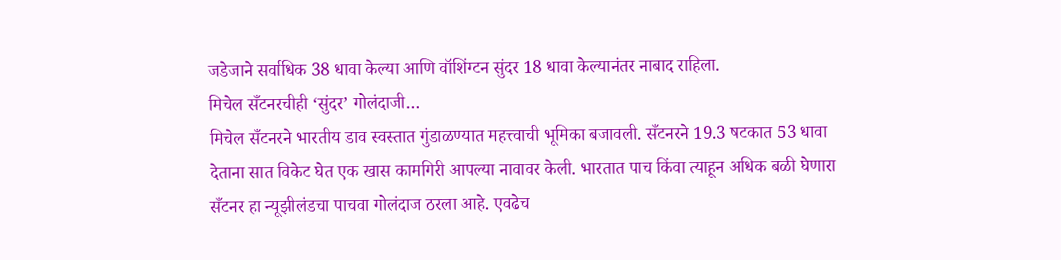जडेजाने सर्वाधिक 38 धावा केल्या आणि वॉशिंग्टन सुंदर 18 धावा केल्यानंतर नाबाद राहिला.
मिचेल सँटनरचीही ‘सुंदर’ गोलंदाजी…
मिचेल सँटनरने भारतीय डाव स्वस्तात गुंडाळण्यात महत्त्वाची भूमिका बजावली. सँटनरने 19.3 षटकात 53 धावा देताना सात विकेट घेत एक खास कामगिरी आपल्या नावावर केली. भारतात पाच किंवा त्याहून अधिक बळी घेणारा सँटनर हा न्यूझीलंडचा पाचवा गोलंदाज ठरला आहे. एवढेच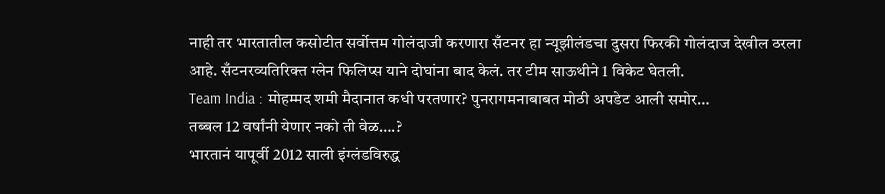नाही तर भारतातील कसोटीत सर्वोत्तम गोलंदाजी करणारा सँटनर हा न्यूझीलंडचा दुसरा फिरकी गोलंदाज देखील ठरला आहे. सँटनरव्यतिरिक्त ग्लेन फिलिप्स याने दोघांना बाद केलं. तर टीम साऊथीने 1 विकेट घेतली.
Team India : मोहम्मद शमी मैदानात कधी परतणार? पुनरागमनाबाबत मोठी अपडेट आली समोर…
तब्बल 12 वर्षांनी येणार नको ती वेळ….?
भारतानं यापूर्वी 2012 साली इंग्लंडविरुद्ध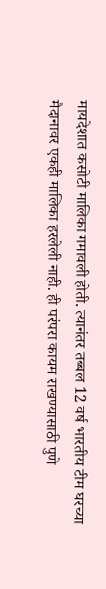मायदेशात कसोटी मालिका गमावली होती. त्यानंतर तब्बल 12 वर्ष भारतीय टीम घरच्या मैदानावर एकही मालिका हरलेली नाही. ही परंपरा कायम राखण्यासाठी पुणे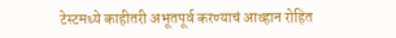टेस्टमध्ये काहीतरी अभूतपूर्व करण्याचं आव्हान रोहित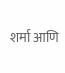शर्मा आणि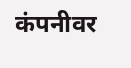कंपनीवर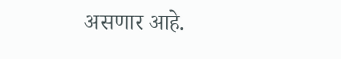असणार आहे.